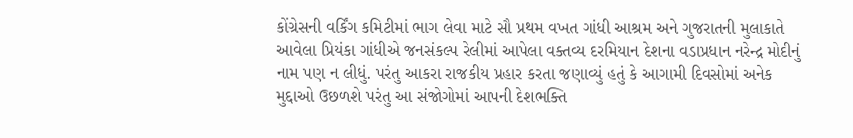કોંગ્રેસની વર્કિંગ કમિટીમાં ભાગ લેવા માટે સૌ પ્રથમ વખત ગાંધી આશ્રમ અને ગુજરાતની મુલાકાતે આવેલા પ્રિયંકા ગાંધીએ જનસંકલ્પ રેલીમાં આપેલા વક્તવ્ય દરમિયાન દેશના વડાપ્રધાન નરેન્દ્ર મોદીનું નામ પણ ન લીધું. પરંતુ આકરા રાજકીય પ્રહાર કરતા જણાવ્યું હતું કે આગામી દિવસોમાં અનેક મુદ્દાઓ ઉછળશે પરંતુ આ સંજોગોમાં આપની દેશભક્તિ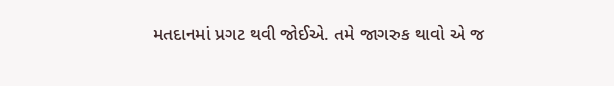મતદાનમાં પ્રગટ થવી જોઈએ. તમે જાગરુક થાવો એ જ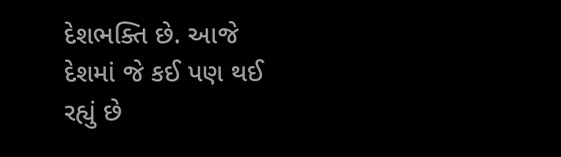દેશભક્તિ છે. આજે દેશમાં જે કઈ પણ થઈ રહ્યું છે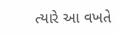ત્યારે આ વખતે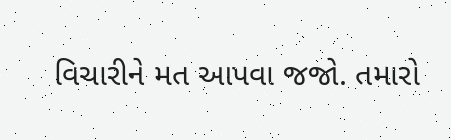વિચારીને મત આપવા જજો. તમારો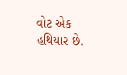વોટ એક હથિયાર છે.